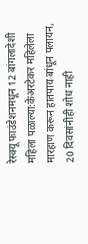रेस्क्यू फाउंडेशनमधून 12 बांगलादेशी महिला पळाल्या:केअरटेकर महिलेला मारहाण करून हातपाय बांधून पलायन, 20 दिवसांनीही शोध नाही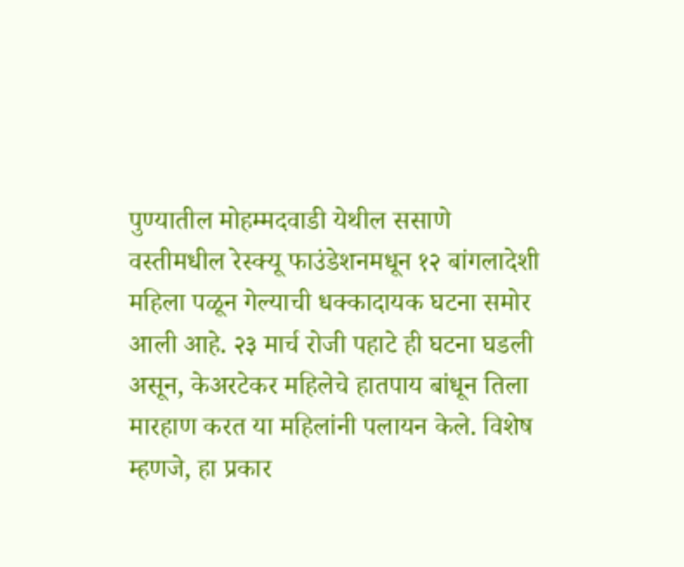पुण्यातील मोहम्मदवाडी येथील ससाणे वस्तीमधील रेस्क्यू फाउंडेशनमधून १२ बांगलादेशी महिला पळून गेल्याची धक्कादायक घटना समोर आली आहे. २३ मार्च रोजी पहाटे ही घटना घडली असून, केअरटेकर महिलेचे हातपाय बांधून तिला मारहाण करत या महिलांनी पलायन केले. विशेष म्हणजे, हा प्रकार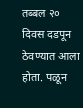तब्बल २० दिवस दडपून ठेवण्यात आला होता. पळून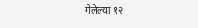गेलेल्या १२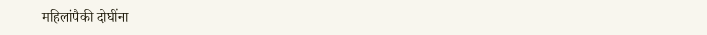महिलांपैकी दोघींना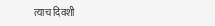त्याच दिवशी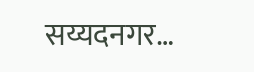सय्यदनगर…